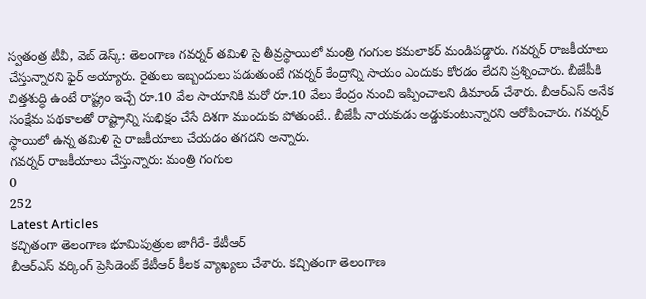స్వతంత్ర టీవీ, వెబ్ డెస్క్: తెలంగాణ గవర్నర్ తమిళి సై తీవ్రస్థాయిలో మంత్రి గంగుల కమలాకర్ మండిపడ్డారు. గవర్నర్ రాజకీయాలు చేస్తున్నారని ఫైర్ అయ్యారు. రైతులు ఇబ్బందులు పడుతుంటే గవర్నర్ కేంద్రాన్ని సాయం ఎందుకు కోరడం లేదని ప్రశ్నించారు. బీజేపీకి చిత్తశుద్ధి ఉంటే రాష్ట్రం ఇచ్చే రూ.10 వేల సాయానికి మరో రూ.10 వేలు కేంద్రం నుంచి ఇప్పించాలని డిమాండ్ చేశారు. బీఆర్ఎస్ అనేక సంక్షేమ పథకాలతో రాష్ట్రాన్ని సుభిక్షం చేసే దిశగా ముందుకు పోతుంటే.. బీజేపీ నాయకుడు అడ్డుకుంటున్నారని ఆరోపించారు. గవర్నర్ స్థాయిలో ఉన్న తమిళి సై రాజకీయాలు చేయడం తగదని అన్నారు.
గవర్నర్ రాజకీయాలు చేస్తున్నారు: మంత్రి గంగుల
0
252
Latest Articles
కచ్చితంగా తెలంగాణ భూమిపుత్రుల జాగీరే- కేటీఆర్
బీఆర్ఎస్ వర్కింగ్ ప్రెసిడెంట్ కేటీఆర్ కీలక వ్యాఖ్యలు చేశారు. కచ్చితంగా తెలంగాణ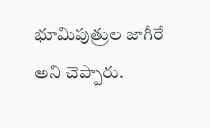భూమిపుత్రుల జాగీరే అని చెప్పారు.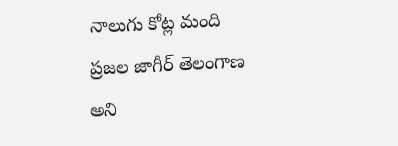నాలుగు కోట్ల మంది ప్రజల జాగీర్ తెలంగాణ అని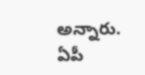అన్నారు. ఏపీ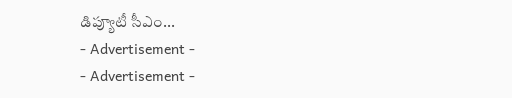డిప్యూటీ సీఎం...
- Advertisement -
- Advertisement -